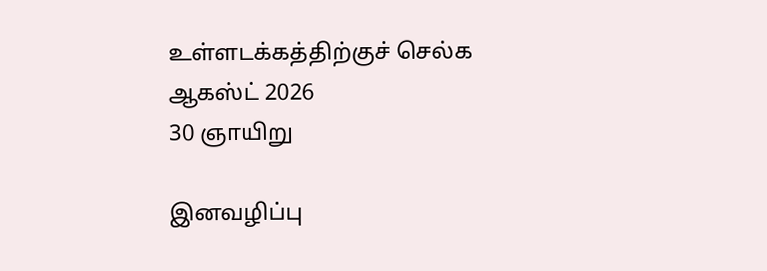உள்ளடக்கத்திற்குச் செல்க
ஆகஸ்ட் 2026
30 ஞாயிறு

இனவழிப்பு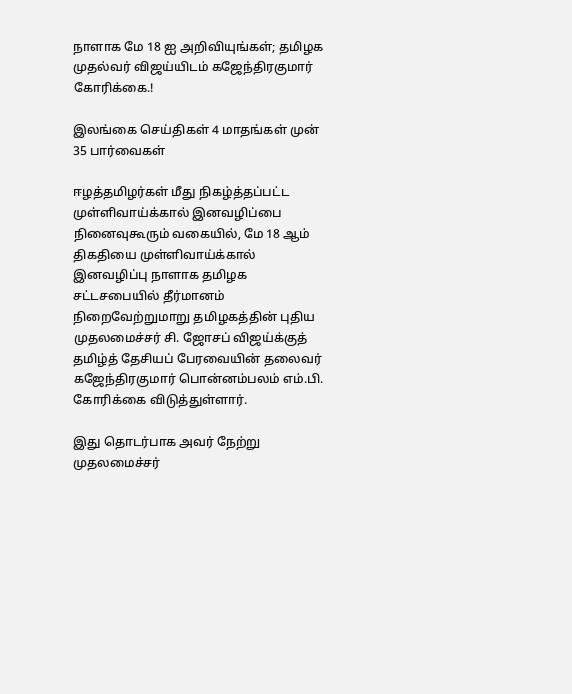நாளாக மே 18 ஐ அறிவியுங்கள்; தமிழக முதல்வர் விஜய்யிடம் கஜேந்திரகுமார் கோரிக்கை.!

இலங்கை செய்திகள் 4 மாதங்கள் முன்
35 பார்வைகள்

ஈழத்தமிழர்கள் மீது நிகழ்த்தப்பட்ட முள்ளிவாய்க்கால் இனவழிப்பை நினைவுகூரும் வகையில், மே 18 ஆம் திகதியை முள்ளிவாய்க்கால் இனவழிப்பு நாளாக தமிழக சட்டசபையில் தீர்மானம் நிறைவேற்றுமாறு தமிழகத்தின் புதிய முதலமைச்சர் சி. ஜோசப் விஜய்க்குத் தமிழ்த் தேசியப் பேரவையின் தலைவர் கஜேந்திரகுமார் பொன்னம்பலம் எம்.பி. கோரிக்கை விடுத்துள்ளார்.

இது தொடர்பாக அவர் நேற்று முதலமைச்சர்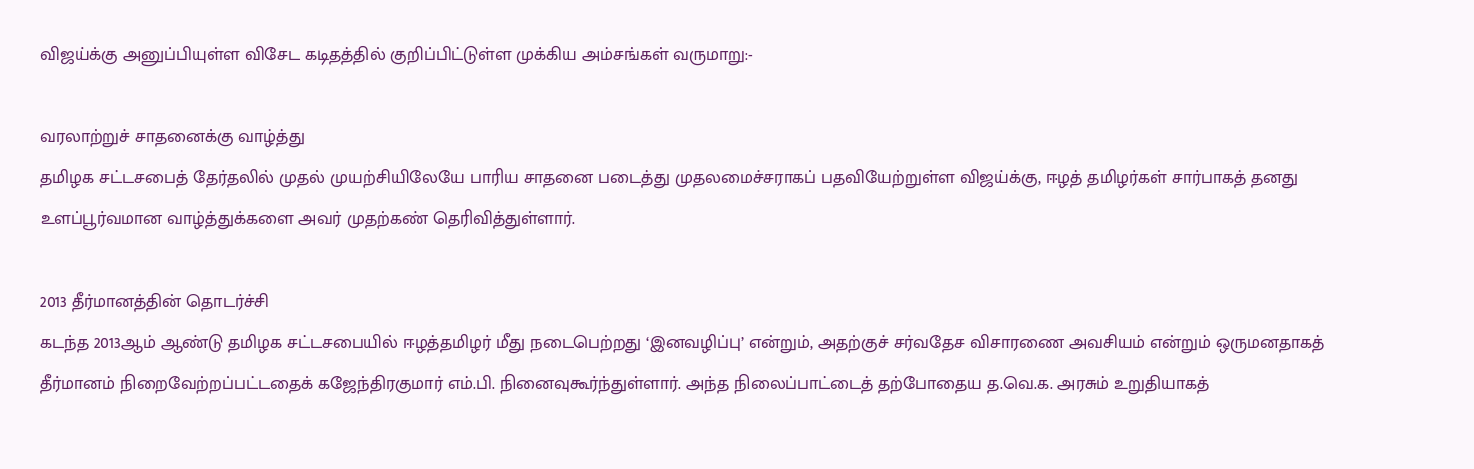விஜய்க்கு அனுப்பியுள்ள விசேட கடிதத்தில் குறிப்பிட்டுள்ள முக்கிய அம்சங்கள் வருமாறு:-

வரலாற்றுச் சாதனைக்கு வாழ்த்து
தமிழக சட்டசபைத் தேர்தலில் முதல் முயற்சியிலேயே பாரிய சாதனை படைத்து முதலமைச்சராகப் பதவியேற்றுள்ள விஜய்க்கு, ஈழத் தமிழர்கள் சார்பாகத் தனது உளப்பூர்வமான வாழ்த்துக்களை அவர் முதற்கண் தெரிவித்துள்ளார்.

2013 தீர்மானத்தின் தொடர்ச்சி
கடந்த 2013ஆம் ஆண்டு தமிழக சட்டசபையில் ஈழத்தமிழர் மீது நடைபெற்றது ‘இனவழிப்பு’ என்றும், அதற்குச் சர்வதேச விசாரணை அவசியம் என்றும் ஒருமனதாகத் தீர்மானம் நிறைவேற்றப்பட்டதைக் கஜேந்திரகுமார் எம்.பி. நினைவுகூர்ந்துள்ளார். அந்த நிலைப்பாட்டைத் தற்போதைய த.வெ.க. அரசும் உறுதியாகத்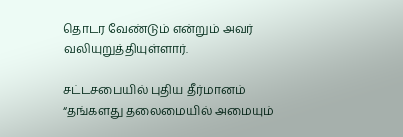தொடர வேண்டும் என்றும் அவர் வலியுறுத்தியுள்ளார்.

சட்டசபையில் புதிய தீர்மானம்
“தங்களது தலைமையில் அமையும்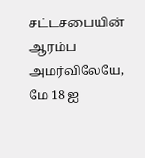சட்டசபையின் ஆரம்ப அமர்விலேயே, மே 18 ஐ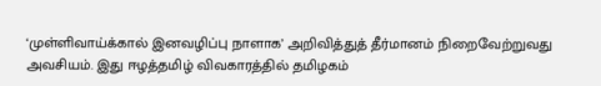‘முள்ளிவாய்க்கால் இனவழிப்பு நாளாக’ அறிவித்துத் தீர்மானம் நிறைவேற்றுவது அவசியம். இது ஈழத்தமிழ் விவகாரத்தில் தமிழகம்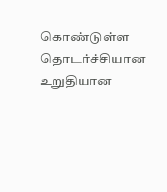கொண்டுள்ள தொடர்ச்சியான உறுதியான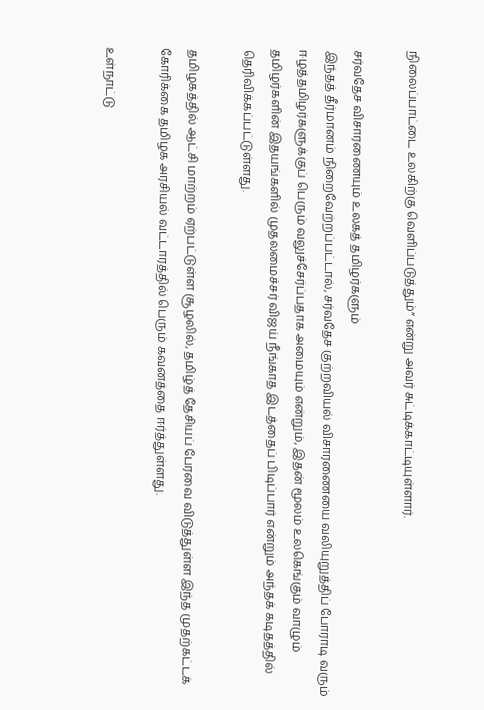நிலைப்பாட்டை உலகிற்கு வெளிப்படுத்தும்” என்று அவர் சுட்டிக்காட்டியுள்ளார்.

சர்வதேச விசாரணையும் உலகத் தமிழர்களும்
இந்தத் தீர்மானம் நிறைவேற்றப்பட்டால், சர்வதேச குற்றவியல் விசாரணையை வலியுறுத்திப் போராடி வரும் ஈழத்தமிழர்களுக்குப் பெரும் வலுச்சேர்ப்பதாக அமையும் என்றும், இதன் மூலம் உலகெங்கும் வாழும் தமிழர்களின் இதயங்களில் முதலமைச்சர் விஜய் நீங்காத இடத்தைப் பிடிப்பார் என்றும் அந்தக் கடிதத்தில் தெரிவிக்கப்பட்டுள்ளது.

தமிழகத்தில் ஆட்சி மாற்றம் ஏற்பட்டுள்ள சூழலில், தமிழ்த் தேசியப் பேரவை விடுத்துள்ள இந்த முதற்கட்டக் கோரிக்கை தமிழக அரசியல் வட்டாரத்தில் பெரும் கவனத்தை ஈர்த்துள்ளது.

உள்நாட்டு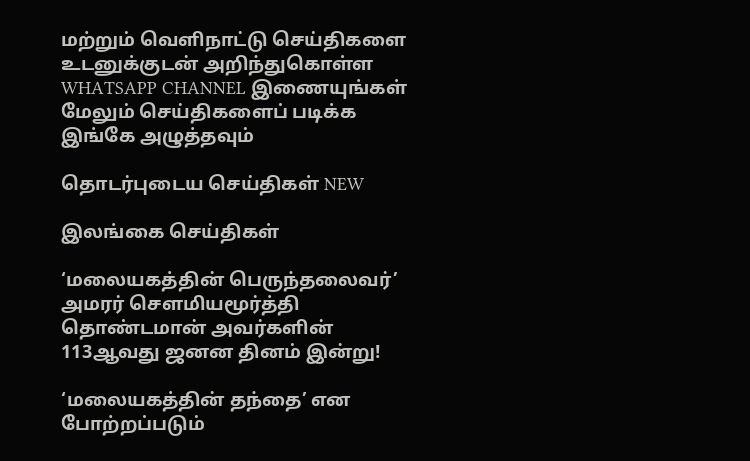மற்றும் வெளிநாட்டு செய்திகளை உடனுக்குடன் அறிந்துகொள்ள WHATSAPP CHANNEL இணையுங்கள்
மேலும் செய்திகளைப் படிக்க இங்கே அழுத்தவும்

தொடர்புடைய செய்திகள் NEW

இலங்கை செய்திகள்

‘மலையகத்தின் பெருந்தலைவர்’ அமரர் சௌமியமூர்த்தி தொண்டமான் அவர்களின் 113ஆவது ஜனன தினம் இன்று!

‘மலையகத்தின் தந்தை’ என போற்றப்படும்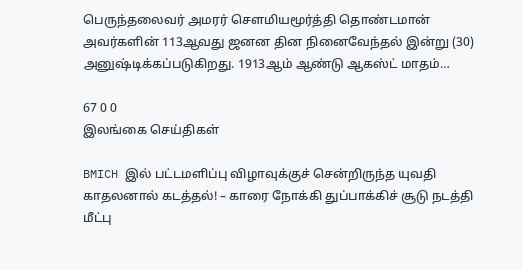பெருந்தலைவர் அமரர் சௌமியமூர்த்தி தொண்டமான் அவர்களின் 113ஆவது ஜனன தின நினைவேந்தல் இன்று (30) அனுஷ்டிக்கப்படுகிறது. 1913ஆம் ஆண்டு ஆகஸ்ட் மாதம்…

67 0 0
இலங்கை செய்திகள்

BMICH இல் பட்டமளிப்பு விழாவுக்குச் சென்றிருந்த யுவதி காதலனால் கடத்தல்! – காரை நோக்கி துப்பாக்கிச் சூடு நடத்தி மீட்பு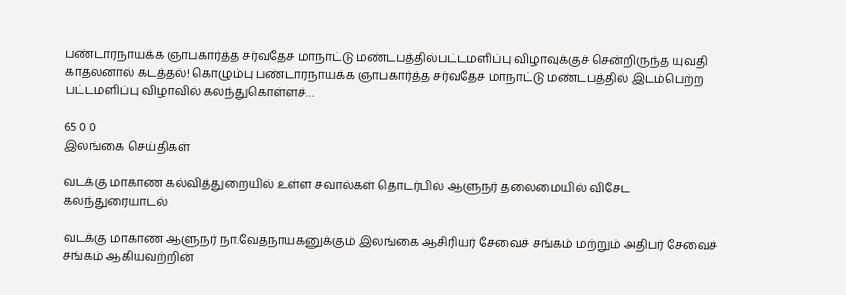பண்டாரநாயக்க ஞாபகார்த்த சர்வதேச மாநாட்டு மண்டபத்தில்பட்டமளிப்பு விழாவுக்குச் சென்றிருந்த யுவதி காதலனால் கடத்தல்! கொழும்பு பண்டாரநாயக்க ஞாபகார்த்த சர்வதேச மாநாட்டு மண்டபத்தில் இடம்பெற்ற பட்டமளிப்பு விழாவில் கலந்துகொள்ளச்…

65 0 0
இலங்கை செய்திகள்

வடக்கு மாகாண கல்வித்துறையில் உள்ள சவால்கள் தொடர்பில் ஆளுநர் தலைமையில் விசேட கலந்துரையாடல்

வடக்கு மாகாண ஆளுநர் நா.வேதநாயகனுக்கும் இலங்கை ஆசிரியர் சேவைச் சங்கம் மற்றும் அதிபர் சேவைச் சங்கம் ஆகியவற்றின்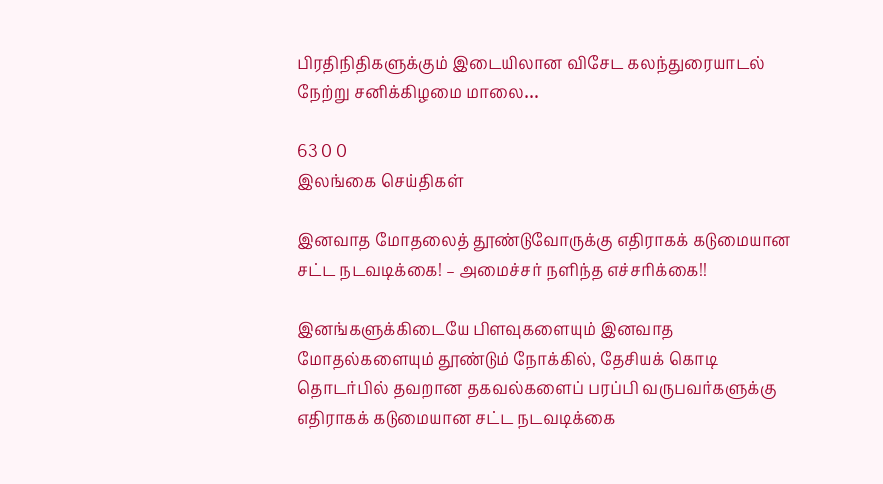பிரதிநிதிகளுக்கும் இடையிலான விசேட கலந்துரையாடல் நேற்று சனிக்கிழமை மாலை…

63 0 0
இலங்கை செய்திகள்

இனவாத மோதலைத் தூண்டுவோருக்கு எதிராகக் கடுமையான சட்ட நடவடிக்கை! – அமைச்சர் நளிந்த எச்சரிக்கை!!

இனங்களுக்கிடையே பிளவுகளையும் இனவாத மோதல்களையும் தூண்டும் நோக்கில், தேசியக் கொடி தொடர்பில் தவறான தகவல்களைப் பரப்பி வருபவர்களுக்கு எதிராகக் கடுமையான சட்ட நடவடிக்கை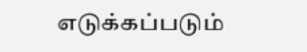எடுக்கப்படும்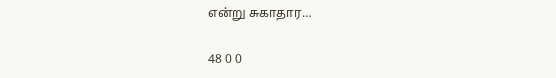என்று சுகாதார…

48 0 0